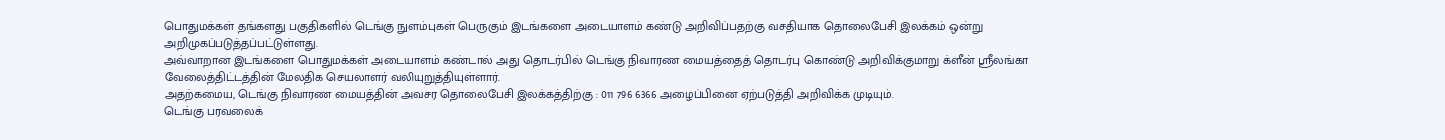பொதுமக்கள் தங்களது பகுதிகளில் டெங்கு நுளம்புகள் பெருகும் இடங்களை அடையாளம் கண்டு அறிவிப்பதற்கு வசதியாக தொலைபேசி இலக்கம் ஒன்று அறிமுகப்படுத்தப்பட்டுள்ளது.
அவ்வாறான இடங்களை பொதுமக்கள் அடையாளம் கண்டால் அது தொடர்பில் டெங்கு நிவாரண மையத்தைத் தொடர்பு கொண்டு அறிவிக்குமாறு க்ளீன் ஸ்ரீலங்கா வேலைத்திட்டத்தின் மேலதிக செயலாளர் வலியுறுத்தியுள்ளார்.
அதற்கமைய, டெங்கு நிவாரண மையத்தின் அவசர தொலைபேசி இலக்கத்திற்கு : 011 796 6366 அழைப்பினை ஏற்படுத்தி அறிவிக்க முடியும்.
டெங்கு பரவலைக்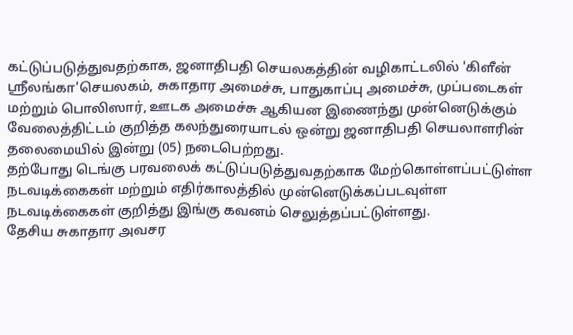கட்டுப்படுத்துவதற்காக, ஜனாதிபதி செயலகத்தின் வழிகாட்டலில் 'கிளீன் ஸ்ரீலங்கா'செயலகம், சுகாதார அமைச்சு, பாதுகாப்பு அமைச்சு, முப்படைகள் மற்றும் பொலிஸார், ஊடக அமைச்சு ஆகியன இணைந்து முன்னெடுக்கும் வேலைத்திட்டம் குறித்த கலந்துரையாடல் ஒன்று ஜனாதிபதி செயலாளரின் தலைமையில் இன்று (05) நடைபெற்றது.
தற்போது டெங்கு பரவலைக் கட்டுப்படுத்துவதற்காக மேற்கொள்ளப்பட்டுள்ள நடவடிக்கைகள் மற்றும் எதிர்காலத்தில் முன்னெடுக்கப்படவுள்ள நடவடிக்கைகள் குறித்து இங்கு கவனம் செலுத்தப்பட்டுள்ளது.
தேசிய சுகாதார அவசர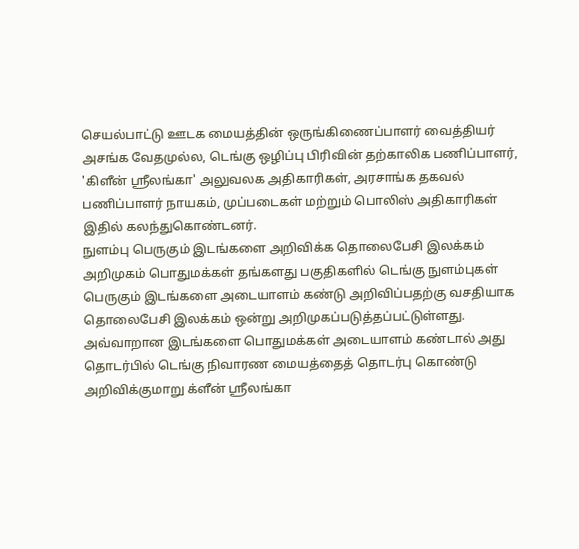செயல்பாட்டு ஊடக மையத்தின் ஒருங்கிணைப்பாளர் வைத்தியர் அசங்க வேதமுல்ல, டெங்கு ஒழிப்பு பிரிவின் தற்காலிக பணிப்பாளர், 'கிளீன் ஸ்ரீலங்கா' அலுவலக அதிகாரிகள், அரசாங்க தகவல் பணிப்பாளர் நாயகம், முப்படைகள் மற்றும் பொலிஸ் அதிகாரிகள் இதில் கலந்துகொண்டனர்.
நுளம்பு பெருகும் இடங்களை அறிவிக்க தொலைபேசி இலக்கம் அறிமுகம் பொதுமக்கள் தங்களது பகுதிகளில் டெங்கு நுளம்புகள் பெருகும் இடங்களை அடையாளம் கண்டு அறிவிப்பதற்கு வசதியாக தொலைபேசி இலக்கம் ஒன்று அறிமுகப்படுத்தப்பட்டுள்ளது. அவ்வாறான இடங்களை பொதுமக்கள் அடையாளம் கண்டால் அது தொடர்பில் டெங்கு நிவாரண மையத்தைத் தொடர்பு கொண்டு அறிவிக்குமாறு க்ளீன் ஸ்ரீலங்கா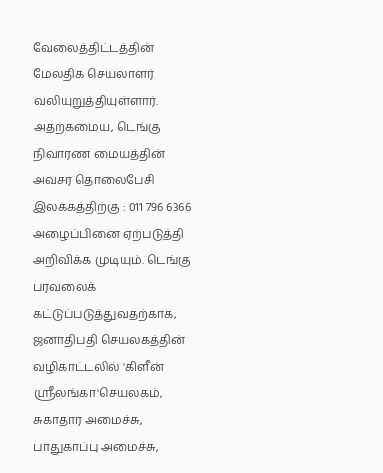வேலைத்திட்டத்தின் மேலதிக செயலாளர் வலியுறுத்தியுள்ளார். அதற்கமைய, டெங்கு நிவாரண மையத்தின் அவசர தொலைபேசி இலக்கத்திற்கு : 011 796 6366 அழைப்பினை ஏற்படுத்தி அறிவிக்க முடியும். டெங்கு பரவலைக் கட்டுப்படுத்துவதற்காக, ஜனாதிபதி செயலகத்தின் வழிகாட்டலில் 'கிளீன் ஸ்ரீலங்கா'செயலகம், சுகாதார அமைச்சு, பாதுகாப்பு அமைச்சு,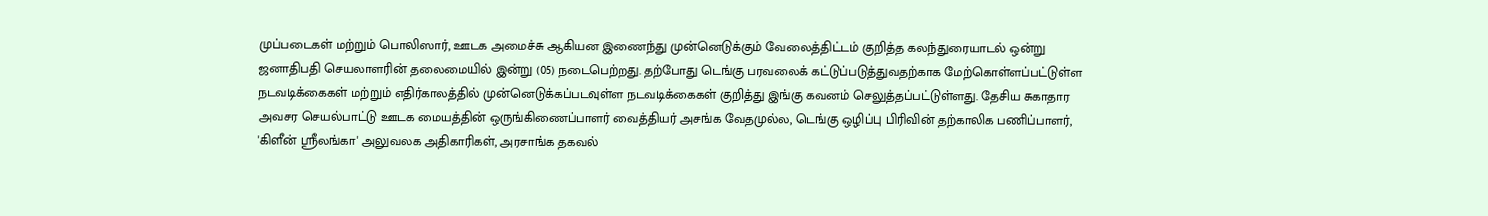முப்படைகள் மற்றும் பொலிஸார், ஊடக அமைச்சு ஆகியன இணைந்து முன்னெடுக்கும் வேலைத்திட்டம் குறித்த கலந்துரையாடல் ஒன்று ஜனாதிபதி செயலாளரின் தலைமையில் இன்று (05) நடைபெற்றது. தற்போது டெங்கு பரவலைக் கட்டுப்படுத்துவதற்காக மேற்கொள்ளப்பட்டுள்ள நடவடிக்கைகள் மற்றும் எதிர்காலத்தில் முன்னெடுக்கப்படவுள்ள நடவடிக்கைகள் குறித்து இங்கு கவனம் செலுத்தப்பட்டுள்ளது. தேசிய சுகாதார அவசர செயல்பாட்டு ஊடக மையத்தின் ஒருங்கிணைப்பாளர் வைத்தியர் அசங்க வேதமுல்ல, டெங்கு ஒழிப்பு பிரிவின் தற்காலிக பணிப்பாளர், 'கிளீன் ஸ்ரீலங்கா' அலுவலக அதிகாரிகள், அரசாங்க தகவல்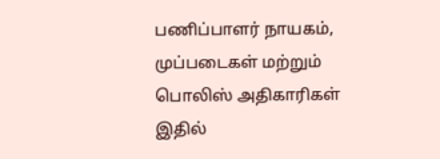பணிப்பாளர் நாயகம், முப்படைகள் மற்றும் பொலிஸ் அதிகாரிகள் இதில்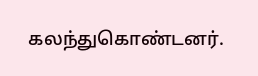கலந்துகொண்டனர்.